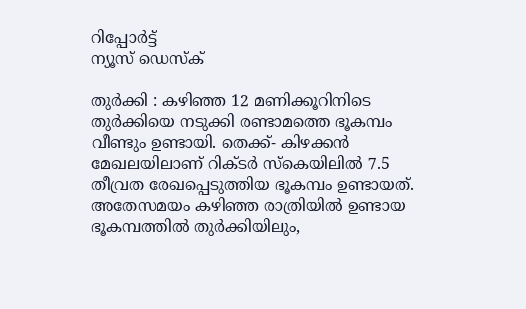റിപ്പോര്‍ട്ട്
ന്യൂസ് ഡെസ്ക്

തുർക്കി : കഴിഞ്ഞ 12 മണിക്കൂറിനിടെ തുർ‍ക്കിയെ നടുക്കി രണ്ടാമത്തെ ഭൂകമ്പം വീണ്ടും ഉണ്ടായി. തെക്ക്- കിഴക്കൻ മേഖലയിലാണ് റിക്ടർ സ്കെയിലിൽ 7.5 തീവ്രത രേഖപ്പെടുത്തിയ ഭൂകമ്പം ഉണ്ടായത്. അതേസമയം കഴിഞ്ഞ രാത്രിയിൽ ഉണ്ടായ ഭൂകമ്പത്തിൽ തുർക്കിയിലും,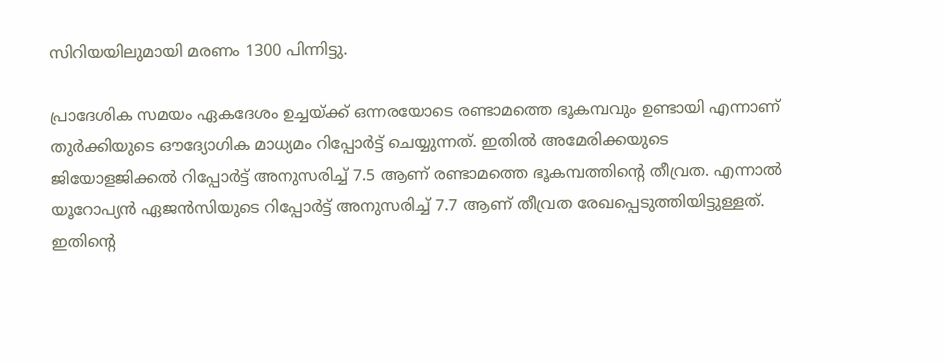സിറിയയിലുമായി മരണം 1300 പിന്നിട്ടു.

പ്രാദേശിക സമയം ഏകദേശം ഉച്ചയ്ക്ക് ഒന്നരയോടെ രണ്ടാമത്തെ ഭൂകമ്പവും ഉണ്ടായി എന്നാണ് തുർക്കിയുടെ ഔദ്യോഗിക മാധ്യമം റിപ്പോ‍ർട്ട് ചെയ്യുന്നത്. ഇതിൽ അമേരിക്കയുടെ ജിയോളജിക്കൽ റിപ്പോർട്ട് അനുസരിച്ച് 7.5 ആണ് രണ്ടാമത്തെ ഭൂകമ്പത്തിന്റെ തീവ്രത. എന്നാൽ യൂറോപ്യൻ ഏജൻസിയുടെ റിപ്പോ‍‍ർട്ട് അനുസരിച്ച് 7.7 ആണ് തീവ്രത രേഖപ്പെടുത്തിയിട്ടുള്ളത്. ഇതിന്റെ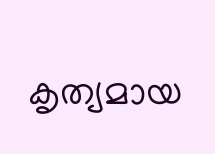കൃത്യമായ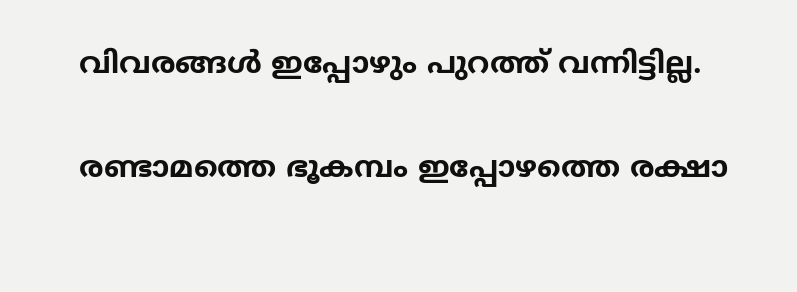വിവരങ്ങൾ ഇപ്പോഴും പുറത്ത് വന്നിട്ടില്ല.

രണ്ടാമത്തെ ഭൂകമ്പം ഇപ്പോഴത്തെ രക്ഷാ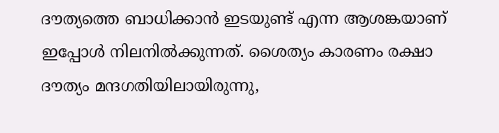ദൗത്യത്തെ ബാധിക്കാൻ ഇടയുണ്ട് എന്ന ആശങ്കയാണ് ഇപ്പോൾ നിലനിൽക്കുന്നത്. ശൈത്യം കാരണം രക്ഷാ ദൗത്യം മന്ദഗതിയിലായിരുന്നു,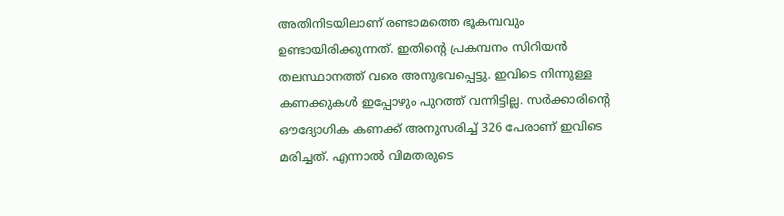അതിനിടയിലാണ് രണ്ടാമത്തെ ഭൂകമ്പവും ഉണ്ടായിരിക്കുന്നത്. ഇതിന്റെ പ്രകമ്പനം സിറിയൻ തലസ്ഥാനത്ത് വരെ അനുഭവപ്പെട്ടു. ഇവിടെ നിന്നുള്ള കണക്കുകൾ ‌ഇപ്പോഴും പുറത്ത് വന്നിട്ടില്ല. സർക്കാരിന്റെ ഔദ്യോഗിക കണക്ക് അനുസരിച്ച് 326 പേരാണ് ഇവിടെ മരിച്ചത്. എന്നാൽ വിമതരുടെ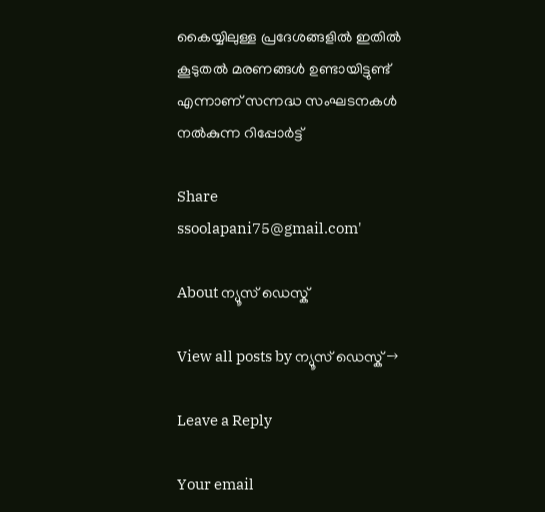കൈയ്യിലുള്ള പ്രദേശങ്ങളിൽ ഇതിൽ കൂടുതൽ മരണങ്ങൾ ഉണ്ടായിട്ടുണ്ട് എന്നാണ് സന്നദ്ധ സംഘടനകൾ നൽകുന്ന റിപ്പോ‍‌ർ‌ട്ട്

Share
ssoolapani75@gmail.com'

About ന്യൂസ് ഡെസ്ക്

View all posts by ന്യൂസ് ഡെസ്ക് →

Leave a Reply

Your email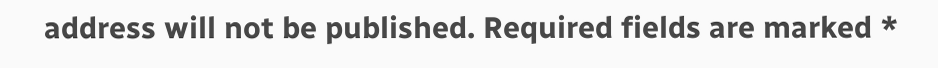address will not be published. Required fields are marked *